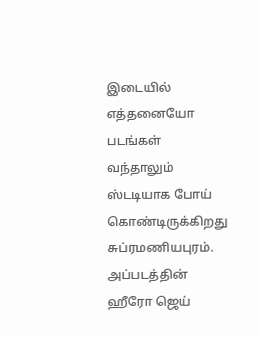இடையில் எத்தனையோ படங்கள் வந்தாலும் ஸ்டடியாக போய் கொண்டிருக்கிறது சுப்ரமணியபுரம். அப்படத்தின் ஹீரோ ஜெய்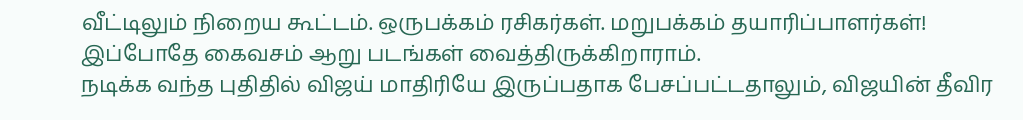வீட்டிலும் நிறைய கூட்டம். ஒருபக்கம் ரசிகர்கள். மறுபக்கம் தயாரிப்பாளர்கள்! இப்போதே கைவசம் ஆறு படங்கள் வைத்திருக்கிறாராம்.
நடிக்க வந்த புதிதில் விஜய் மாதிரியே இருப்பதாக பேசப்பட்டதாலும், விஜயின் தீவிர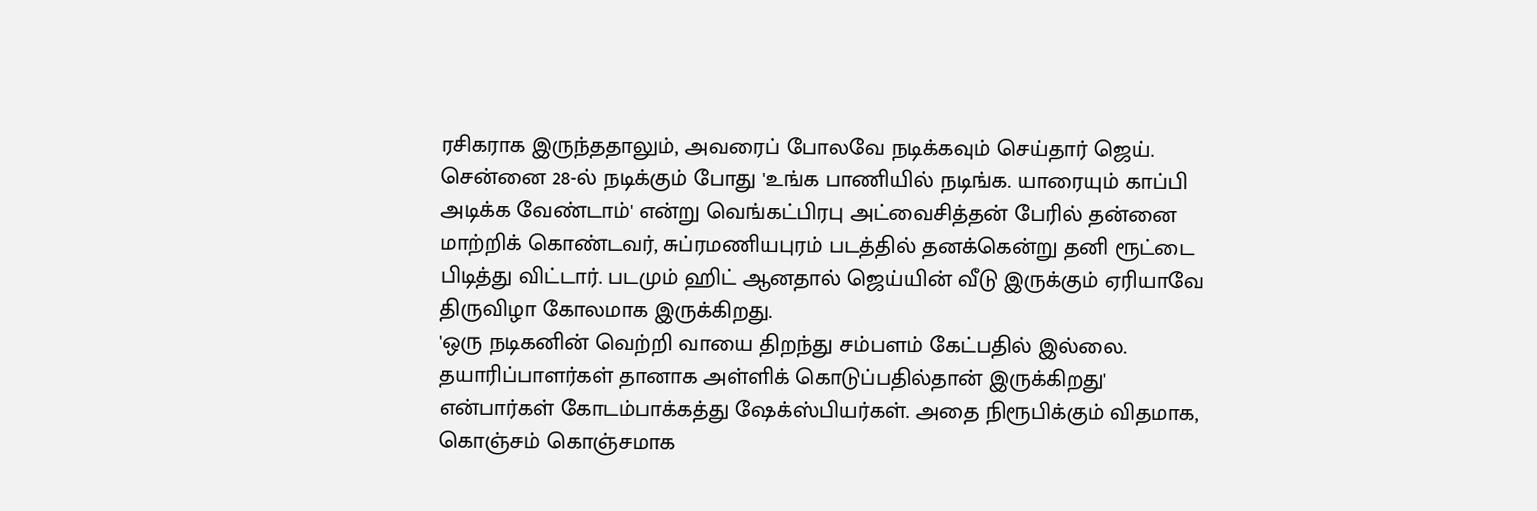ரசிகராக இருந்ததாலும், அவரைப் போலவே நடிக்கவும் செய்தார் ஜெய். சென்னை 28-ல் நடிக்கும் போது 'உங்க பாணியில் நடிங்க. யாரையும் காப்பி அடிக்க வேண்டாம்' என்று வெங்கட்பிரபு அட்வைசித்தன் பேரில் தன்னை மாற்றிக் கொண்டவர், சுப்ரமணியபுரம் படத்தில் தனக்கென்று தனி ரூட்டை பிடித்து விட்டார். படமும் ஹிட் ஆனதால் ஜெய்யின் வீடு இருக்கும் ஏரியாவே திருவிழா கோலமாக இருக்கிறது.
'ஒரு நடிகனின் வெற்றி வாயை திறந்து சம்பளம் கேட்பதில் இல்லை. தயாரிப்பாளர்கள் தானாக அள்ளிக் கொடுப்பதில்தான் இருக்கிறது' என்பார்கள் கோடம்பாக்கத்து ஷேக்ஸ்பியர்கள். அதை நிரூபிக்கும் விதமாக, கொஞ்சம் கொஞ்சமாக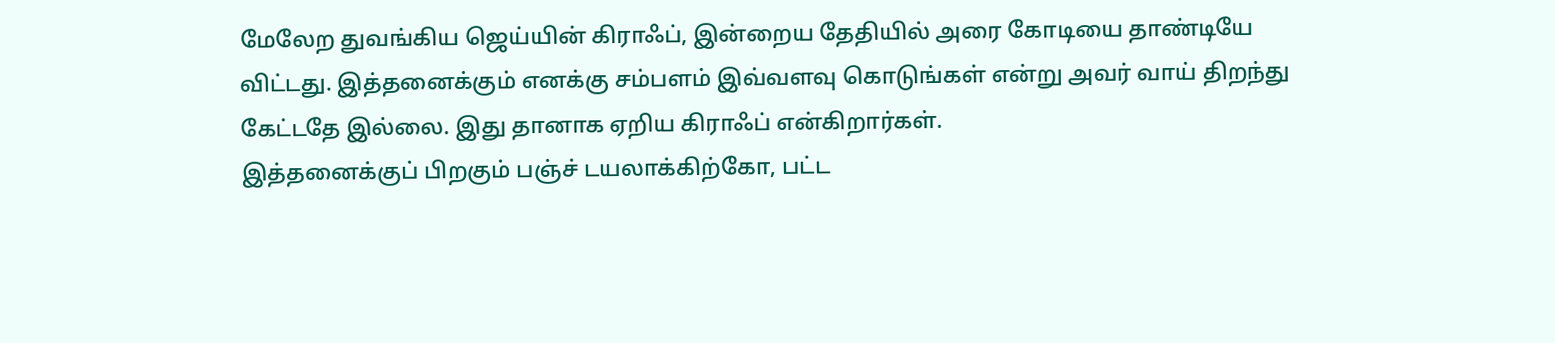மேலேற துவங்கிய ஜெய்யின் கிராஃப், இன்றைய தேதியில் அரை கோடியை தாண்டியே விட்டது. இத்தனைக்கும் எனக்கு சம்பளம் இவ்வளவு கொடுங்கள் என்று அவர் வாய் திறந்து கேட்டதே இல்லை. இது தானாக ஏறிய கிராஃப் என்கிறார்கள்.
இத்தனைக்குப் பிறகும் பஞ்ச் டயலாக்கிற்கோ, பட்ட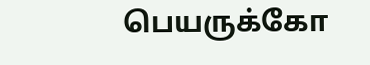பெயருக்கோ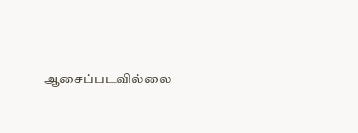ஆசைப்படவில்லை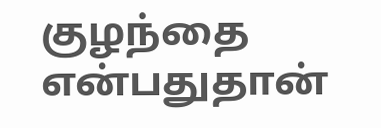குழந்தை என்பதுதான்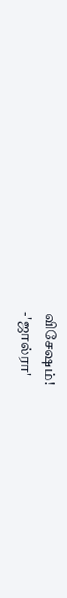விசேஷம்!
-'ஜால்ரா'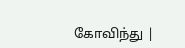கோவிந்து |